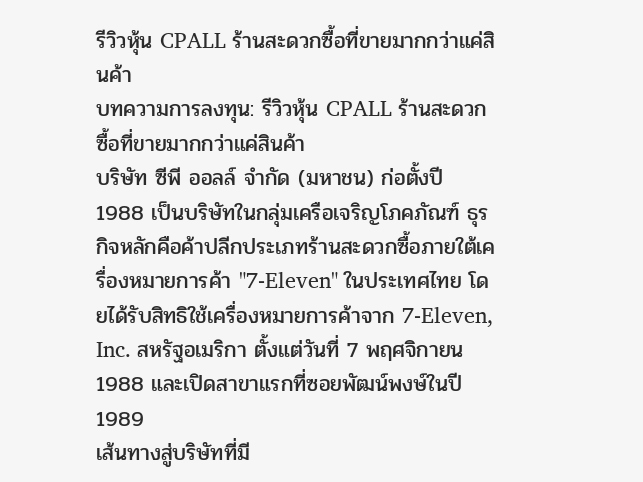รีวิวหุ้น CPALL ร้านสะดวกซื้อที่ขายมากกว่าแค่สินค้า
บทความการลงทุน: รีวิวหุ้น CPALL ร้านสะดวกซื้อที่ขายมากกว่าแค่สินค้า
บริษัท ซีพี ออลล์ จำกัด (มหาชน) ก่อตั้งปี 1988 เป็นบริษัทในกลุ่มเครือเจริญโภคภัณฑ์ ธุรกิจหลักคือค้าปลีกประเภทร้านสะดวกซื้อภายใต้เครื่องหมายการค้า "7-Eleven" ในประเทศไทย โดยได้รับสิทธิใช้เครื่องหมายการค้าจาก 7-Eleven, Inc. สหรัฐอเมริกา ตั้งแต่วันที่ 7 พฤศจิกายน 1988 และเปิดสาขาแรกที่ซอยพัฒน์พงษ์ในปี 1989
เส้นทางสู่บริษัทที่มี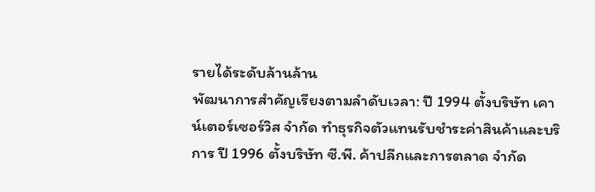รายได้ระดับล้านล้าน
พัฒนาการสำคัญเรียงตามลำดับเวลา: ปี 1994 ตั้งบริษัท เคาน์เตอร์เซอร์วิส จำกัด ทำธุรกิจตัวแทนรับชำระค่าสินค้าและบริการ ปี 1996 ตั้งบริษัท ซี.พี. ค้าปลีกและการตลาด จำกัด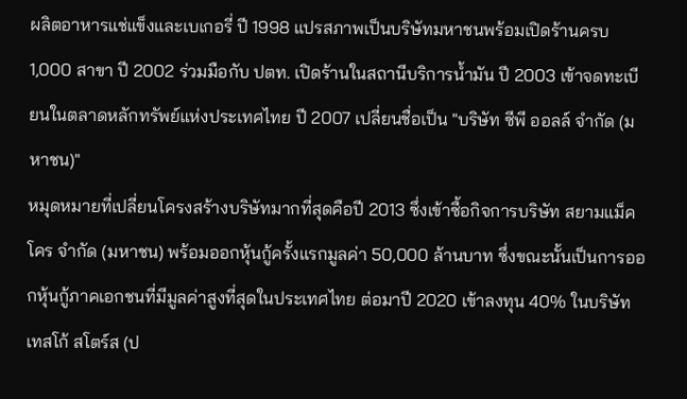ผลิตอาหารแช่แข็งและเบเกอรี่ ปี 1998 แปรสภาพเป็นบริษัทมหาชนพร้อมเปิดร้านครบ 1,000 สาขา ปี 2002 ร่วมมือกับ ปตท. เปิดร้านในสถานีบริการน้ำมัน ปี 2003 เข้าจดทะเบียนในตลาดหลักทรัพย์แห่งประเทศไทย ปี 2007 เปลี่ยนชื่อเป็น "บริษัท ซีพี ออลล์ จำกัด (มหาชน)"
หมุดหมายที่เปลี่ยนโครงสร้างบริษัทมากที่สุดคือปี 2013 ซึ่งเข้าซื้อกิจการบริษัท สยามแม็คโคร จำกัด (มหาชน) พร้อมออกหุ้นกู้ครั้งแรกมูลค่า 50,000 ล้านบาท ซึ่งขณะนั้นเป็นการออกหุ้นกู้ภาคเอกชนที่มีมูลค่าสูงที่สุดในประเทศไทย ต่อมาปี 2020 เข้าลงทุน 40% ในบริษัท เทสโก้ สโตร์ส (ป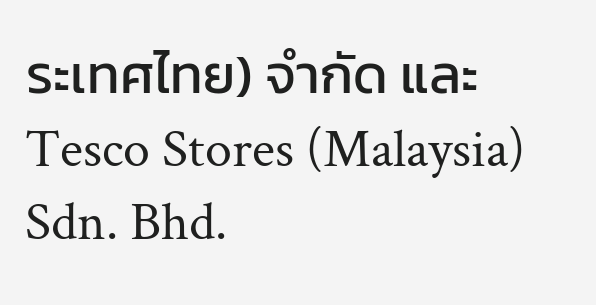ระเทศไทย) จำกัด และ Tesco Stores (Malaysia) Sdn. Bhd.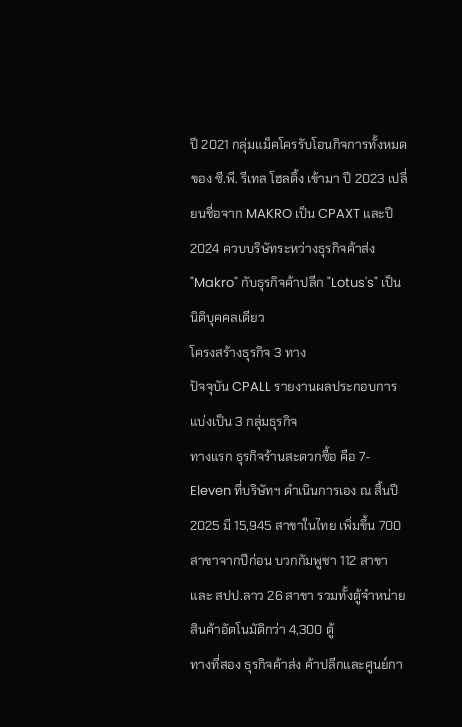ปี 2021 กลุ่มแม็คโครรับโอนกิจการทั้งหมดของ ซี.พี. รีเทล โฮลดิ้ง เข้ามา ปี 2023 เปลี่ยนชื่อจาก MAKRO เป็น CPAXT และปี 2024 ควบบริษัทระหว่างธุรกิจค้าส่ง "Makro" กับธุรกิจค้าปลีก "Lotus's" เป็นนิติบุคคลเดียว
โครงสร้างธุรกิจ 3 ทาง
ปัจจุบัน CPALL รายงานผลประกอบการแบ่งเป็น 3 กลุ่มธุรกิจ
ทางแรก ธุรกิจร้านสะดวกซื้อ คือ 7-Eleven ที่บริษัทฯ ดำเนินการเอง ณ สิ้นปี 2025 มี 15,945 สาขาในไทย เพิ่มขึ้น 700 สาขาจากปีก่อน บวกกัมพูชา 112 สาขา และ สปป.ลาว 26 สาขา รวมทั้งตู้จำหน่ายสินค้าอัตโนมัติกว่า 4,300 ตู้
ทางที่สอง ธุรกิจค้าส่ง ค้าปลีกและศูนย์กา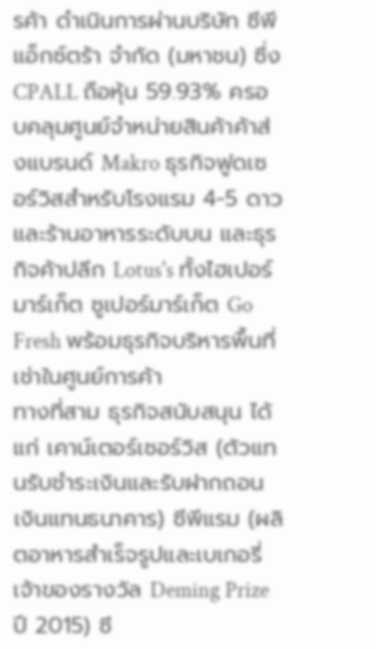รค้า ดำเนินการผ่านบริษัท ซีพี แอ็กซ์ตร้า จำกัด (มหาชน) ซึ่ง CPALL ถือหุ้น 59.93% ครอบคลุมศูนย์จำหน่ายสินค้าค้าส่งแบรนด์ Makro ธุรกิจฟูดเซอร์วิสสำหรับโรงแรม 4-5 ดาวและร้านอาหารระดับบน และธุรกิจค้าปลีก Lotus's ทั้งไฮเปอร์มาร์เก็ต ซูเปอร์มาร์เก็ต Go Fresh พร้อมธุรกิจบริหารพื้นที่เช่าในศูนย์การค้า
ทางที่สาม ธุรกิจสนับสนุน ได้แก่ เคาน์เตอร์เซอร์วิส (ตัวแทนรับชำระเงินและรับฝากถอนเงินแทนธนาคาร) ซีพีแรม (ผลิตอาหารสำเร็จรูปและเบเกอรี่ เจ้าของรางวัล Deming Prize ปี 2015) ซี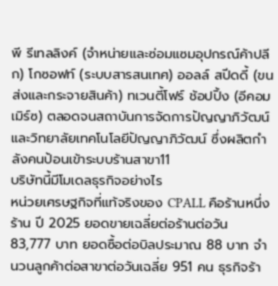พี รีเทลลิงค์ (จำหน่ายและซ่อมแซมอุปกรณ์ค้าปลีก) โกซอฟท์ (ระบบสารสนเทศ) ออลล์ สปีดดี้ (ขนส่งและกระจายสินค้า) ทเวนตี้โฟร์ ช้อปปิ้ง (อีคอมเมิร์ซ) ตลอดจนสถาบันการจัดการปัญญาภิวัฒน์และวิทยาลัยเทคโนโลยีปัญญาภิวัฒน์ ซึ่งผลิตกำลังคนป้อนเข้าระบบร้านสาขา11
บริษัทนี้มีโมเดลธุรกิจอย่างไร
หน่วยเศรษฐกิจที่แท้จริงของ CPALL คือร้านหนึ่งร้าน ปี 2025 ยอดขายเฉลี่ยต่อร้านต่อวัน 83,777 บาท ยอดซื้อต่อบิลประมาณ 88 บาท จำนวนลูกค้าต่อสาขาต่อวันเฉลี่ย 951 คน ธุรกิจร้า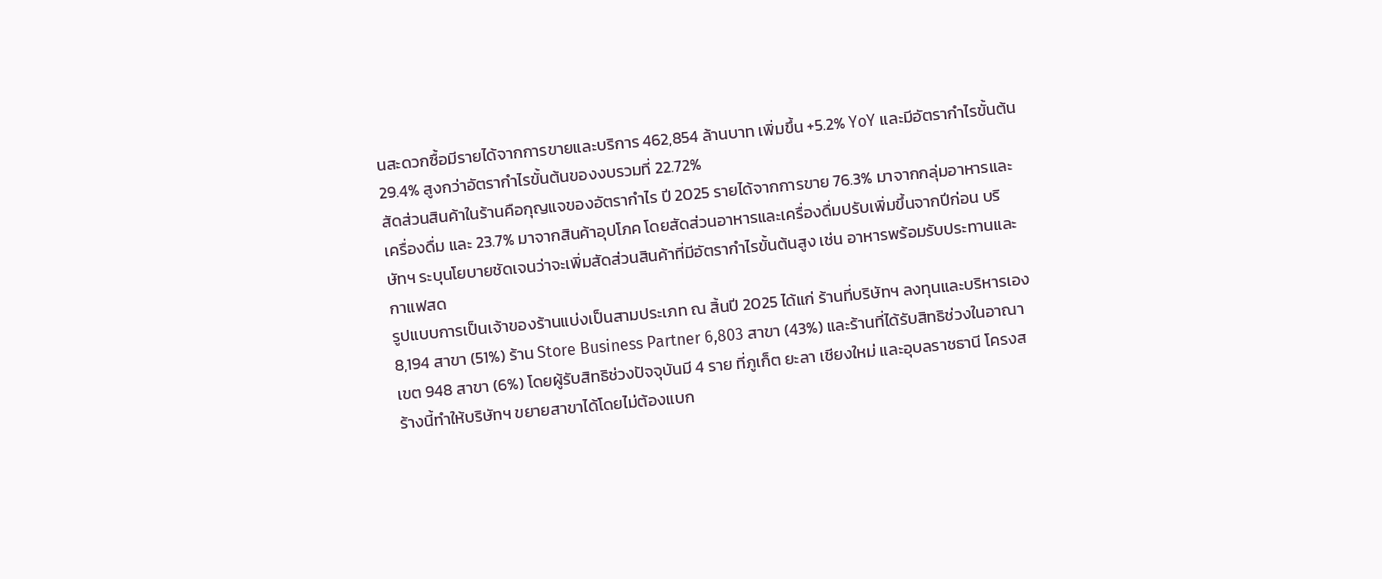นสะดวกซื้อมีรายได้จากการขายและบริการ 462,854 ล้านบาท เพิ่มขึ้น +5.2% YoY และมีอัตรากำไรขั้นต้น 29.4% สูงกว่าอัตรากำไรขั้นต้นของงบรวมที่ 22.72%
สัดส่วนสินค้าในร้านคือกุญแจของอัตรากำไร ปี 2025 รายได้จากการขาย 76.3% มาจากกลุ่มอาหารและเครื่องดื่ม และ 23.7% มาจากสินค้าอุปโภค โดยสัดส่วนอาหารและเครื่องดื่มปรับเพิ่มขึ้นจากปีก่อน บริษัทฯ ระบุนโยบายชัดเจนว่าจะเพิ่มสัดส่วนสินค้าที่มีอัตรากำไรขั้นต้นสูง เช่น อาหารพร้อมรับประทานและกาแฟสด
รูปแบบการเป็นเจ้าของร้านแบ่งเป็นสามประเภท ณ สิ้นปี 2025 ได้แก่ ร้านที่บริษัทฯ ลงทุนและบริหารเอง 8,194 สาขา (51%) ร้าน Store Business Partner 6,803 สาขา (43%) และร้านที่ได้รับสิทธิช่วงในอาณาเขต 948 สาขา (6%) โดยผู้รับสิทธิช่วงปัจจุบันมี 4 ราย ที่ภูเก็ต ยะลา เชียงใหม่ และอุบลราชธานี โครงสร้างนี้ทำให้บริษัทฯ ขยายสาขาได้โดยไม่ต้องแบก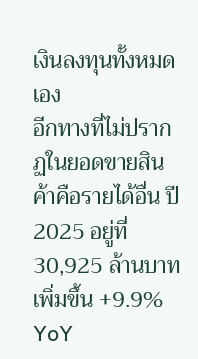เงินลงทุนทั้งหมดเอง
อีกทางที่ไม่ปรากฏในยอดขายสินค้าคือรายได้อื่น ปี 2025 อยู่ที่ 30,925 ล้านบาท เพิ่มขึ้น +9.9% YoY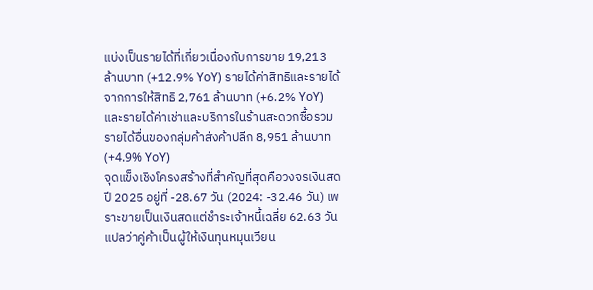แบ่งเป็นรายได้ที่เกี่ยวเนื่องกับการขาย 19,213 ล้านบาท (+12.9% YoY) รายได้ค่าสิทธิและรายได้จากการให้สิทธิ 2,761 ล้านบาท (+6.2% YoY) และรายได้ค่าเช่าและบริการในร้านสะดวกซื้อรวมรายได้อื่นของกลุ่มค้าส่งค้าปลีก 8,951 ล้านบาท (+4.9% YoY)
จุดแข็งเชิงโครงสร้างที่สำคัญที่สุดคือวงจรเงินสด ปี 2025 อยู่ที่ -28.67 วัน (2024: -32.46 วัน) เพราะขายเป็นเงินสดแต่ชำระเจ้าหนี้เฉลี่ย 62.63 วัน แปลว่าคู่ค้าเป็นผู้ให้เงินทุนหมุนเวียน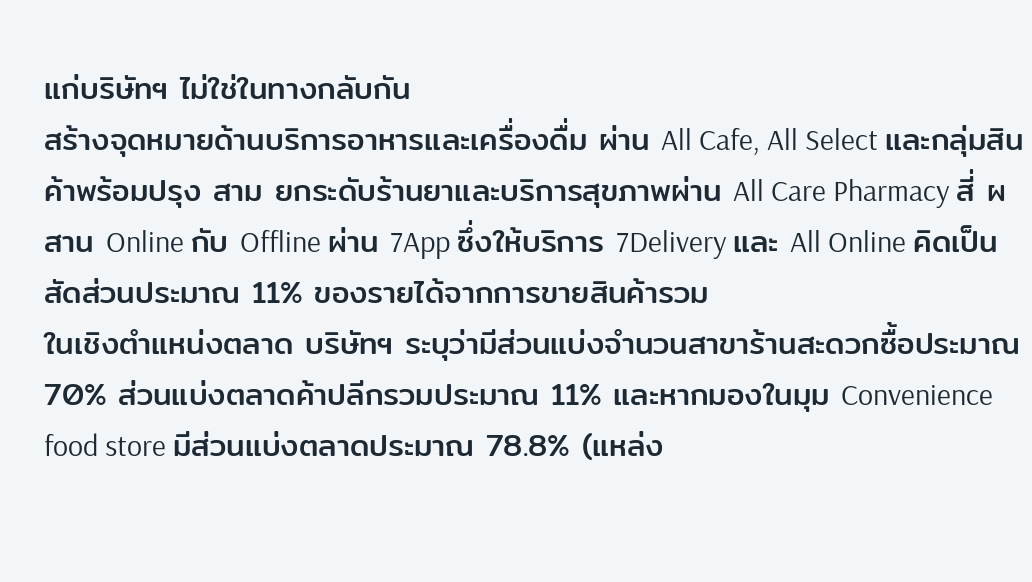แก่บริษัทฯ ไม่ใช่ในทางกลับกัน
สร้างจุดหมายด้านบริการอาหารและเครื่องดื่ม ผ่าน All Cafe, All Select และกลุ่มสินค้าพร้อมปรุง สาม ยกระดับร้านยาและบริการสุขภาพผ่าน All Care Pharmacy สี่ ผสาน Online กับ Offline ผ่าน 7App ซึ่งให้บริการ 7Delivery และ All Online คิดเป็นสัดส่วนประมาณ 11% ของรายได้จากการขายสินค้ารวม
ในเชิงตำแหน่งตลาด บริษัทฯ ระบุว่ามีส่วนแบ่งจำนวนสาขาร้านสะดวกซื้อประมาณ 70% ส่วนแบ่งตลาดค้าปลีกรวมประมาณ 11% และหากมองในมุม Convenience food store มีส่วนแบ่งตลาดประมาณ 78.8% (แหล่ง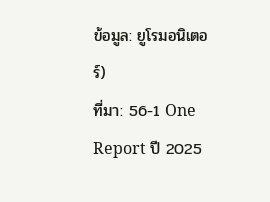ข้อมูล: ยูโรมอนิเตอร์)
ที่มา: 56-1 One Report ปี 2025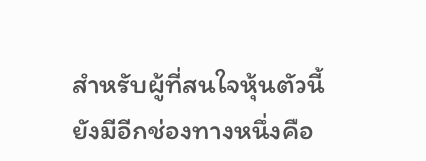สำหรับผู้ที่สนใจหุ้นตัวนี้ ยังมีอีกช่องทางหนึ่งคือ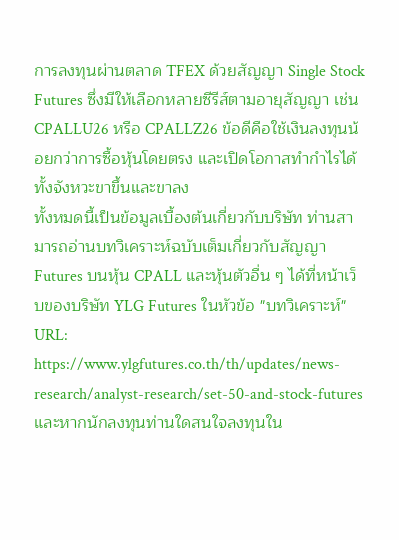การลงทุนผ่านตลาด TFEX ด้วยสัญญา Single Stock Futures ซึ่งมีให้เลือกหลายซีรีส์ตามอายุสัญญา เช่น CPALLU26 หรือ CPALLZ26 ข้อดีคือใช้เงินลงทุนน้อยกว่าการซื้อหุ้นโดยตรง และเปิดโอกาสทำกำไรได้ทั้งจังหวะขาขึ้นและขาลง
ทั้งหมดนี้เป็นข้อมูลเบื้องต้นเกี่ยวกับบริษัท ท่านสามารถอ่านบทวิเคราะห์ฉบับเต็มเกี่ยวกับสัญญา Futures บนหุ้น CPALL และหุ้นตัวอื่น ๆ ได้ที่หน้าเว็บของบริษัท YLG Futures ในหัวข้อ "บทวิเคราะห์" URL: https://www.ylgfutures.co.th/th/updates/news-research/analyst-research/set-50-and-stock-futures
และหากนักลงทุนท่านใดสนใจลงทุนใน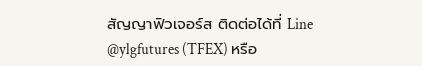สัญญาฟิวเจอร์ส ติดต่อได้ที่ Line @ylgfutures (TFEX) หรือ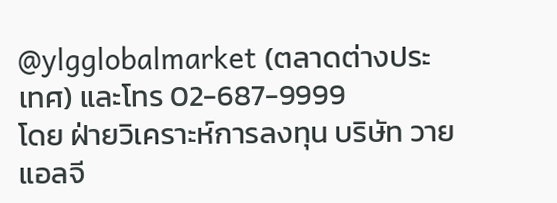@ylgglobalmarket (ตลาดต่างประเทศ) และโทร 02-687-9999
โดย ฝ่ายวิเคราะห์การลงทุน บริษัท วายแอลจี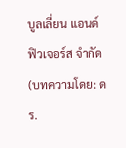บูลเลี่ยน แอนด์ ฟิวเจอร์ส จำกัด
(บทความโดย: ดร.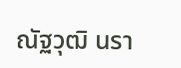ณัฐวุฒิ นรา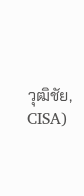วุฒิชัย, CISA)